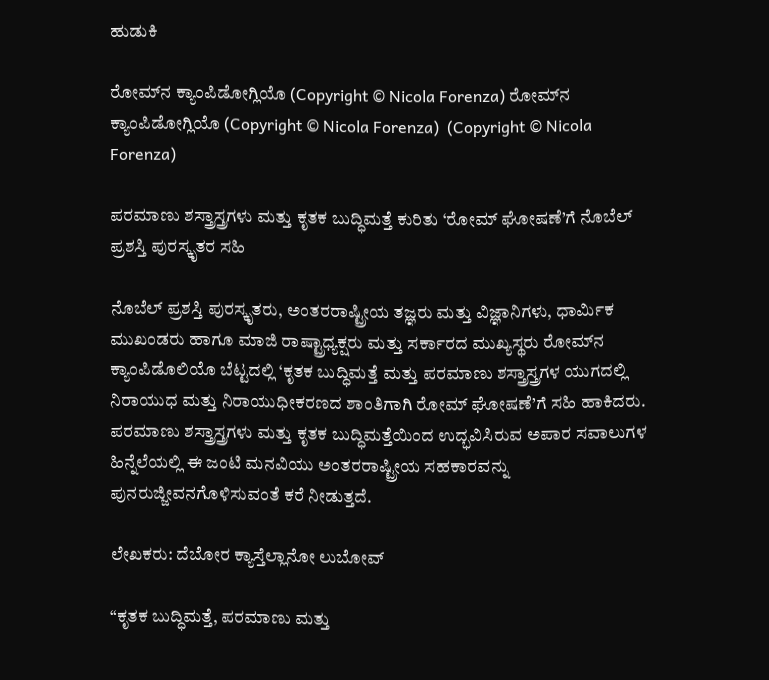ಹುಡುಕಿ

ರೋಮ್‌ನ ಕ್ಯಾಂಪಿಡೋಗ್ಲಿಯೊ (Copyright © Nicola Forenza) ರೋಮ್‌ನ ಕ್ಯಾಂಪಿಡೋಗ್ಲಿಯೊ (Copyright © Nicola Forenza)  (Copyright © Nicola Forenza)

ಪರಮಾಣು ಶಸ್ತ್ರಾಸ್ತ್ರಗಳು ಮತ್ತು ಕೃತಕ ಬುದ್ಧಿಮತ್ತೆ ಕುರಿತು ‘ರೋಮ್ ಘೋಷಣೆ’ಗೆ ನೊಬೆಲ್ ಪ್ರಶಸ್ತಿ ಪುರಸ್ಕೃತರ ಸಹಿ

ನೊಬೆಲ್ ಪ್ರಶಸ್ತಿ ಪುರಸ್ಕೃತರು, ಅಂತರರಾಷ್ಟ್ರೀಯ ತಜ್ಞರು ಮತ್ತು ವಿಜ್ಞಾನಿಗಳು, ಧಾರ್ಮಿಕ ಮುಖಂಡರು ಹಾಗೂ ಮಾಜಿ ರಾಷ್ಟ್ರಾಧ್ಯಕ್ಷರು ಮತ್ತು ಸರ್ಕಾರದ ಮುಖ್ಯಸ್ಥರು ರೋಮ್‌ನ ಕ್ಯಾಂಪಿಡೊಲಿಯೊ ಬೆಟ್ಟದಲ್ಲಿ ‘ಕೃತಕ ಬುದ್ಧಿಮತ್ತೆ ಮತ್ತು ಪರಮಾಣು ಶಸ್ತ್ರಾಸ್ತ್ರಗಳ ಯುಗದಲ್ಲಿ ನಿರಾಯುಧ ಮತ್ತು ನಿರಾಯುಧೀಕರಣದ ಶಾಂತಿಗಾಗಿ ರೋಮ್ ಘೋಷಣೆ’ಗೆ ಸಹಿ ಹಾಕಿದರು. ಪರಮಾಣು ಶಸ್ತ್ರಾಸ್ತ್ರಗಳು ಮತ್ತು ಕೃತಕ ಬುದ್ಧಿಮತ್ತೆಯಿಂದ ಉದ್ಭವಿಸಿರುವ ಅಪಾರ ಸವಾಲುಗಳ ಹಿನ್ನೆಲೆಯಲ್ಲಿ ಈ ಜಂಟಿ ಮನವಿಯು ಅಂತರರಾಷ್ಟ್ರೀಯ ಸಹಕಾರವನ್ನು ಪುನರುಜ್ಜೀವನಗೊಳಿಸುವಂತೆ ಕರೆ ನೀಡುತ್ತದೆ.

ಲೇಖಕರು: ದೆಬೋರ ಕ್ಯಾಸ್ತೆಲ್ಲಾನೋ ಲುಬೋವ್

“ಕೃತಕ ಬುದ್ಧಿಮತ್ತೆ, ಪರಮಾಣು ಮತ್ತು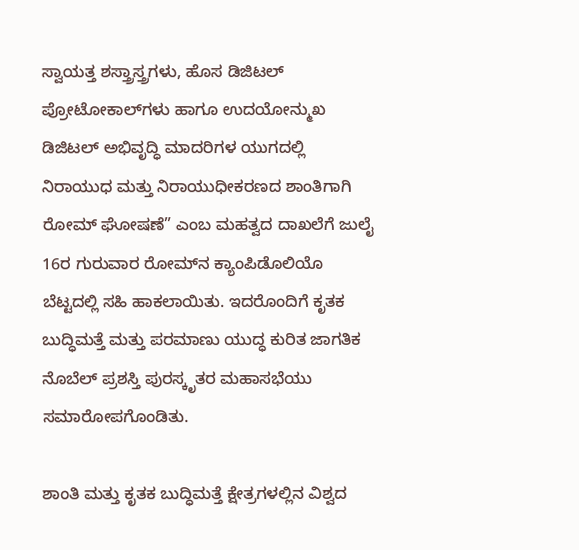ಸ್ವಾಯತ್ತ ಶಸ್ತ್ರಾಸ್ತ್ರಗಳು, ಹೊಸ ಡಿಜಿಟಲ್ ಪ್ರೋಟೋಕಾಲ್‌ಗಳು ಹಾಗೂ ಉದಯೋನ್ಮುಖ ಡಿಜಿಟಲ್ ಅಭಿವೃದ್ಧಿ ಮಾದರಿಗಳ ಯುಗದಲ್ಲಿ ನಿರಾಯುಧ ಮತ್ತು ನಿರಾಯುಧೀಕರಣದ ಶಾಂತಿಗಾಗಿ ರೋಮ್ ಘೋಷಣೆ” ಎಂಬ ಮಹತ್ವದ ದಾಖಲೆಗೆ ಜುಲೈ 16ರ ಗುರುವಾರ ರೋಮ್‌ನ ಕ್ಯಾಂಪಿಡೊಲಿಯೊ ಬೆಟ್ಟದಲ್ಲಿ ಸಹಿ ಹಾಕಲಾಯಿತು. ಇದರೊಂದಿಗೆ ಕೃತಕ ಬುದ್ಧಿಮತ್ತೆ ಮತ್ತು ಪರಮಾಣು ಯುದ್ಧ ಕುರಿತ ಜಾಗತಿಕ ನೊಬೆಲ್ ಪ್ರಶಸ್ತಿ ಪುರಸ್ಕೃತರ ಮಹಾಸಭೆಯು ಸಮಾರೋಪಗೊಂಡಿತು.

ಶಾಂತಿ ಮತ್ತು ಕೃತಕ ಬುದ್ಧಿಮತ್ತೆ ಕ್ಷೇತ್ರಗಳಲ್ಲಿನ ವಿಶ್ವದ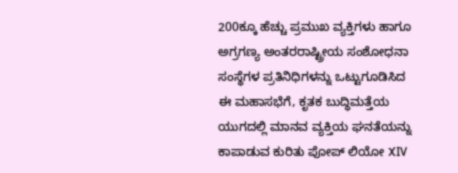200ಕ್ಕೂ ಹೆಚ್ಚು ಪ್ರಮುಖ ವ್ಯಕ್ತಿಗಳು ಹಾಗೂ ಅಗ್ರಗಣ್ಯ ಅಂತರರಾಷ್ಟ್ರೀಯ ಸಂಶೋಧನಾ ಸಂಸ್ಥೆಗಳ ಪ್ರತಿನಿಧಿಗಳನ್ನು ಒಟ್ಟುಗೂಡಿಸಿದ ಈ ಮಹಾಸಭೆಗೆ, ಕೃತಕ ಬುದ್ಧಿಮತ್ತೆಯ ಯುಗದಲ್ಲಿ ಮಾನವ ವ್ಯಕ್ತಿಯ ಘನತೆಯನ್ನು ಕಾಪಾಡುವ ಕುರಿತು ಪೋಪ್ ಲಿಯೋ XIV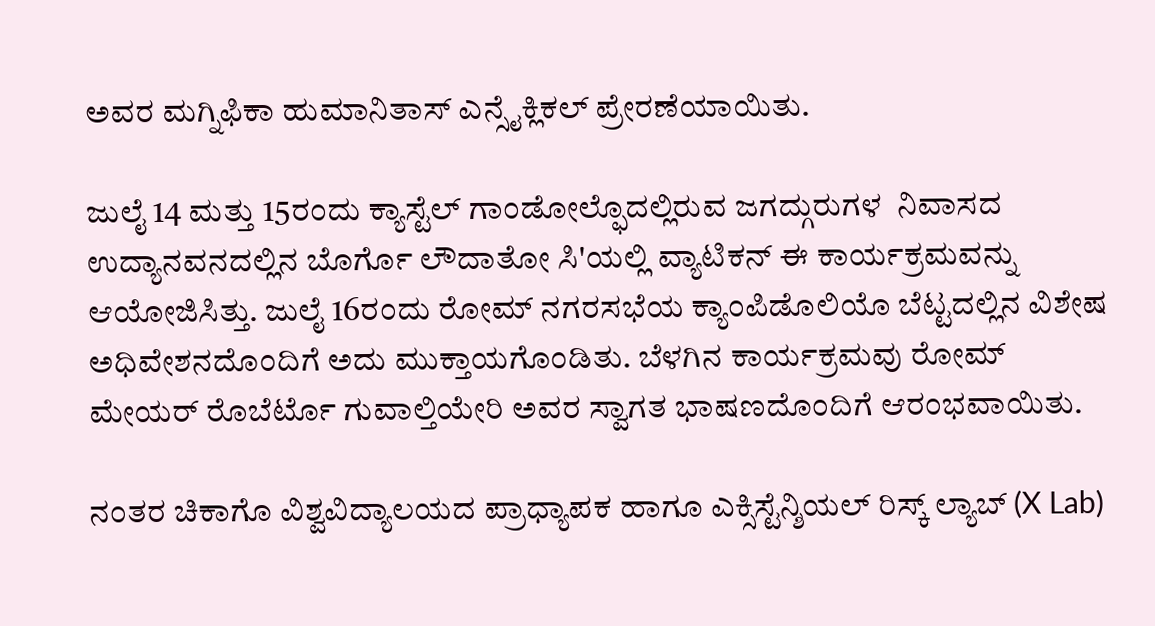ಅವರ ಮಗ್ನಿಫಿಕಾ ಹುಮಾನಿತಾಸ್ ಎನ್ಸೈಕ್ಲಿಕಲ್ ಪ್ರೇರಣೆಯಾಯಿತು.

ಜುಲೈ 14 ಮತ್ತು 15ರಂದು ಕ್ಯಾಸ್ಟೆಲ್ ಗಾಂಡೋಲ್ಫೊದಲ್ಲಿರುವ ಜಗದ್ಗುರುಗಳ  ನಿವಾಸದ ಉದ್ಯಾನವನದಲ್ಲಿನ ಬೊರ್ಗೊ ಲೌದಾತೋ ಸಿ'ಯಲ್ಲಿ ವ್ಯಾಟಿಕನ್ ಈ ಕಾರ್ಯಕ್ರಮವನ್ನು ಆಯೋಜಿಸಿತ್ತು. ಜುಲೈ 16ರಂದು ರೋಮ್ ನಗರಸಭೆಯ ಕ್ಯಾಂಪಿಡೊಲಿಯೊ ಬೆಟ್ಟದಲ್ಲಿನ ವಿಶೇಷ ಅಧಿವೇಶನದೊಂದಿಗೆ ಅದು ಮುಕ್ತಾಯಗೊಂಡಿತು. ಬೆಳಗಿನ ಕಾರ್ಯಕ್ರಮವು ರೋಮ್ ಮೇಯರ್ ರೊಬೆರ್ಟೊ ಗುವಾಲ್ತಿಯೇರಿ ಅವರ ಸ್ವಾಗತ ಭಾಷಣದೊಂದಿಗೆ ಆರಂಭವಾಯಿತು.

ನಂತರ ಚಿಕಾಗೊ ವಿಶ್ವವಿದ್ಯಾಲಯದ ಪ್ರಾಧ್ಯಾಪಕ ಹಾಗೂ ಎಕ್ಸಿಸ್ಟೆನ್ಶಿಯಲ್ ರಿಸ್ಕ್ ಲ್ಯಾಬ್ (X Lab)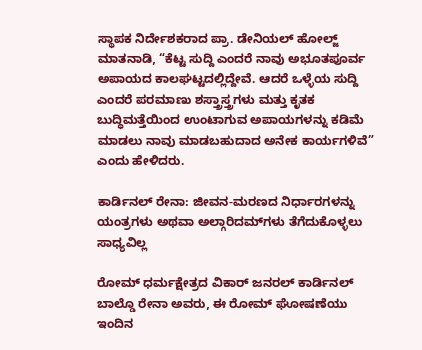ಸ್ಥಾಪಕ ನಿರ್ದೇಶಕರಾದ ಪ್ರಾ. ಡೇನಿಯಲ್ ಹೋಲ್ಜ್ ಮಾತನಾಡಿ, “ಕೆಟ್ಟ ಸುದ್ದಿ ಎಂದರೆ ನಾವು ಅಭೂತಪೂರ್ವ ಅಪಾಯದ ಕಾಲಘಟ್ಟದಲ್ಲಿದ್ದೇವೆ. ಆದರೆ ಒಳ್ಳೆಯ ಸುದ್ದಿ ಎಂದರೆ ಪರಮಾಣು ಶಸ್ತ್ರಾಸ್ತ್ರಗಳು ಮತ್ತು ಕೃತಕ ಬುದ್ಧಿಮತ್ತೆಯಿಂದ ಉಂಟಾಗುವ ಅಪಾಯಗಳನ್ನು ಕಡಿಮೆ ಮಾಡಲು ನಾವು ಮಾಡಬಹುದಾದ ಅನೇಕ ಕಾರ್ಯಗಳಿವೆ” ಎಂದು ಹೇಳಿದರು.

ಕಾರ್ಡಿನಲ್ ರೇನಾ: ಜೀವನ-ಮರಣದ ನಿರ್ಧಾರಗಳನ್ನು ಯಂತ್ರಗಳು ಅಥವಾ ಅಲ್ಗಾರಿದಮ್‌ಗಳು ತೆಗೆದುಕೊಳ್ಳಲು ಸಾಧ್ಯವಿಲ್ಲ

ರೋಮ್ ಧರ್ಮಕ್ಷೇತ್ರದ ವಿಕಾರ್ ಜನರಲ್ ಕಾರ್ಡಿನಲ್ ಬಾಲ್ಡೊ ರೇನಾ ಅವರು, ಈ ರೋಮ್ ಘೋಷಣೆಯು ಇಂದಿನ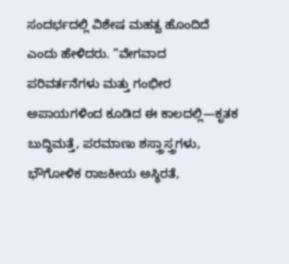ಸಂದರ್ಭದಲ್ಲಿ ವಿಶೇಷ ಮಹತ್ವ ಹೊಂದಿದೆ ಎಂದು ಹೇಳಿದರು. “ವೇಗವಾದ ಪರಿವರ್ತನೆಗಳು ಮತ್ತು ಗಂಭೀರ ಅಪಾಯಗಳಿಂದ ಕೂಡಿದ ಈ ಕಾಲದಲ್ಲಿ—ಕೃತಕ ಬುದ್ಧಿಮತ್ತೆ, ಪರಮಾಣು ಶಸ್ತ್ರಾಸ್ತ್ರಗಳು, ಭೌಗೋಳಿಕ ರಾಜಕೀಯ ಅಸ್ಥಿರತೆ,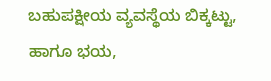ಬಹುಪಕ್ಷೀಯ ವ್ಯವಸ್ಥೆಯ ಬಿಕ್ಕಟ್ಟು, ಹಾಗೂ ಭಯ,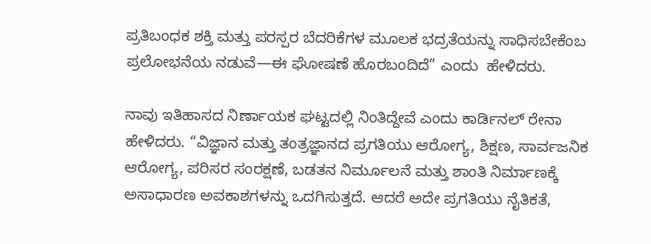ಪ್ರತಿಬಂಧಕ ಶಕ್ತಿ ಮತ್ತು ಪರಸ್ಪರ ಬೆದರಿಕೆಗಳ ಮೂಲಕ ಭದ್ರತೆಯನ್ನು ಸಾಧಿಸಬೇಕೆಂಬ ಪ್ರಲೋಭನೆಯ ನಡುವೆ—ಈ ಘೋಷಣೆ ಹೊರಬಂದಿದೆ” ಎಂದು  ಹೇಳಿದರು.

ನಾವು ಇತಿಹಾಸದ ನಿರ್ಣಾಯಕ ಘಟ್ಟದಲ್ಲಿ ನಿಂತಿದ್ದೇವೆ ಎಂದು ಕಾರ್ಡಿನಲ್ ರೇನಾ ಹೇಳಿದರು. “ವಿಜ್ಞಾನ ಮತ್ತು ತಂತ್ರಜ್ಞಾನದ ಪ್ರಗತಿಯು ಆರೋಗ್ಯ, ಶಿಕ್ಷಣ, ಸಾರ್ವಜನಿಕ ಆರೋಗ್ಯ, ಪರಿಸರ ಸಂರಕ್ಷಣೆ, ಬಡತನ ನಿರ್ಮೂಲನೆ ಮತ್ತು ಶಾಂತಿ ನಿರ್ಮಾಣಕ್ಕೆ ಅಸಾಧಾರಣ ಅವಕಾಶಗಳನ್ನು ಒದಗಿಸುತ್ತದೆ. ಆದರೆ ಅದೇ ಪ್ರಗತಿಯು ನೈತಿಕತೆ,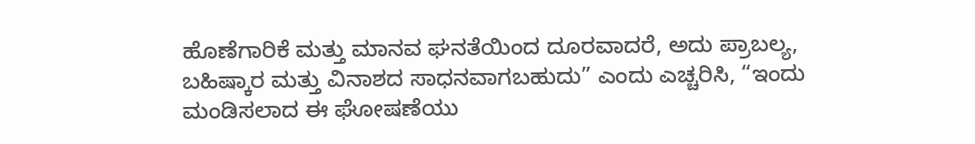ಹೊಣೆಗಾರಿಕೆ ಮತ್ತು ಮಾನವ ಘನತೆಯಿಂದ ದೂರವಾದರೆ, ಅದು ಪ್ರಾಬಲ್ಯ, ಬಹಿಷ್ಕಾರ ಮತ್ತು ವಿನಾಶದ ಸಾಧನವಾಗಬಹುದು” ಎಂದು ಎಚ್ಚರಿಸಿ, “ಇಂದು ಮಂಡಿಸಲಾದ ಈ ಘೋಷಣೆಯು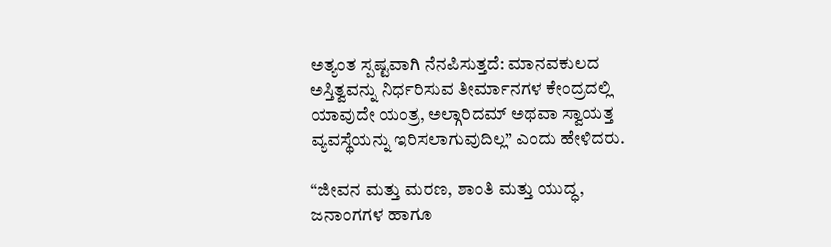ಅತ್ಯಂತ ಸ್ಪಷ್ಟವಾಗಿ ನೆನಪಿಸುತ್ತದೆ: ಮಾನವಕುಲದ ಅಸ್ತಿತ್ವವನ್ನು ನಿರ್ಧರಿಸುವ ತೀರ್ಮಾನಗಳ ಕೇಂದ್ರದಲ್ಲಿ ಯಾವುದೇ ಯಂತ್ರ, ಅಲ್ಗಾರಿದಮ್ ಅಥವಾ ಸ್ವಾಯತ್ತ ವ್ಯವಸ್ಥೆಯನ್ನು ಇರಿಸಲಾಗುವುದಿಲ್ಲ” ಎಂದು ಹೇಳಿದರು.

“ಜೀವನ ಮತ್ತು ಮರಣ, ಶಾಂತಿ ಮತ್ತು ಯುದ್ಧ, ಜನಾಂಗಗಳ ಹಾಗೂ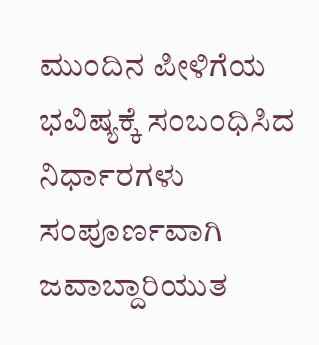ಮುಂದಿನ ಪೀಳಿಗೆಯ ಭವಿಷ್ಯಕ್ಕೆ ಸಂಬಂಧಿಸಿದ ನಿರ್ಧಾರಗಳು ಸಂಪೂರ್ಣವಾಗಿ ಜವಾಬ್ದಾರಿಯುತ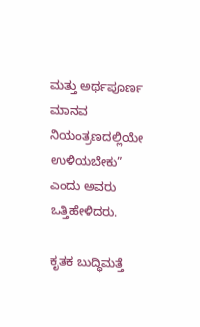ಮತ್ತು ಅರ್ಥಪೂರ್ಣ ಮಾನವ ನಿಯಂತ್ರಣದಲ್ಲಿಯೇ ಉಳಿಯಬೇಕು” ಎಂದು ಅವರು ಒತ್ತಿಹೇಳಿದರು.

ಕೃತಕ ಬುದ್ಧಿಮತ್ತೆ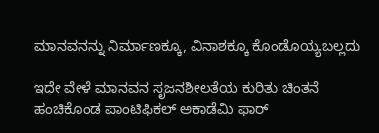ಮಾನವನನ್ನು ನಿರ್ಮಾಣಕ್ಕೂ, ವಿನಾಶಕ್ಕೂ ಕೊಂಡೊಯ್ಯಬಲ್ಲದು

ಇದೇ ವೇಳೆ ಮಾನವನ ಸೃಜನಶೀಲತೆಯ ಕುರಿತು ಚಿಂತನೆ ಹಂಚಿಕೊಂಡ ಪಾಂಟಿಫಿಕಲ್ ಅಕಾಡೆಮಿ ಫಾರ್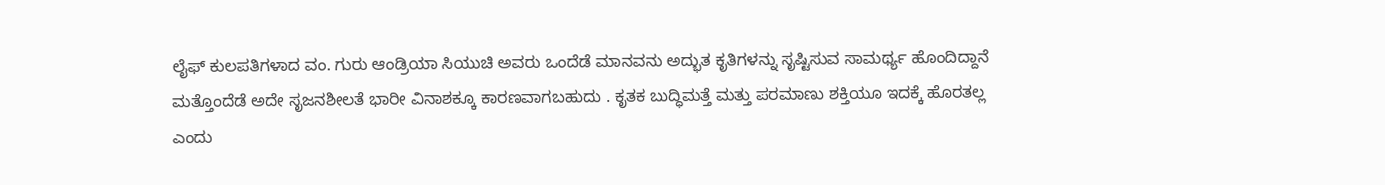ಲೈಫ್ ಕುಲಪತಿಗಳಾದ ವಂ. ಗುರು ಆಂಡ್ರಿಯಾ ಸಿಯುಚಿ ಅವರು ಒಂದೆಡೆ ಮಾನವನು ಅದ್ಭುತ ಕೃತಿಗಳನ್ನು ಸೃಷ್ಟಿಸುವ ಸಾಮರ್ಥ್ಯ ಹೊಂದಿದ್ದಾನೆ ಮತ್ತೊಂದೆಡೆ ಅದೇ ಸೃಜನಶೀಲತೆ ಭಾರೀ ವಿನಾಶಕ್ಕೂ ಕಾರಣವಾಗಬಹುದು . ಕೃತಕ ಬುದ್ಧಿಮತ್ತೆ ಮತ್ತು ಪರಮಾಣು ಶಕ್ತಿಯೂ ಇದಕ್ಕೆ ಹೊರತಲ್ಲ ಎಂದು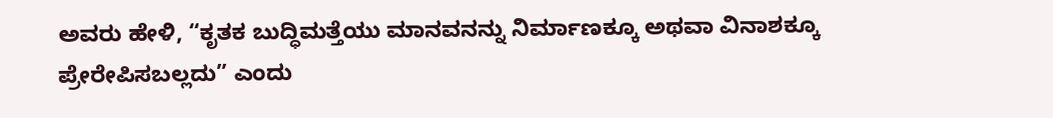ಅವರು ಹೇಳಿ, “ಕೃತಕ ಬುದ್ಧಿಮತ್ತೆಯು ಮಾನವನನ್ನು ನಿರ್ಮಾಣಕ್ಕೂ ಅಥವಾ ವಿನಾಶಕ್ಕೂ ಪ್ರೇರೇಪಿಸಬಲ್ಲದು” ಎಂದು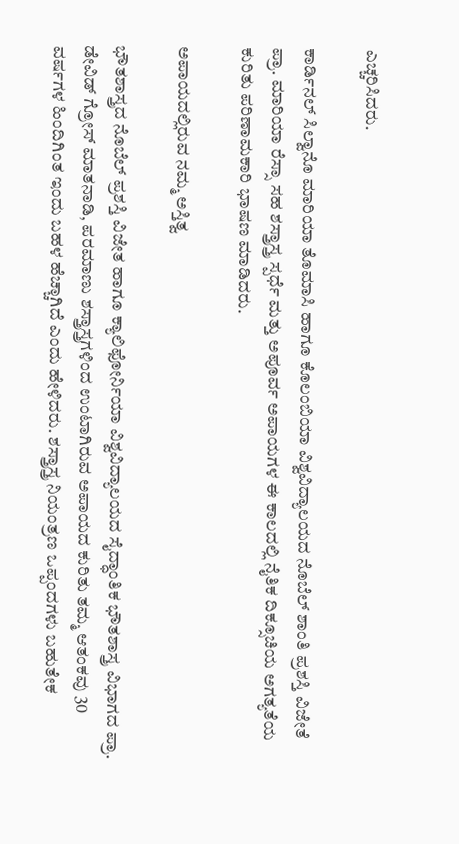ಎಚ್ಚರಿಸಿದರು.

ಕಾರ್ಡಿನಲ್ ಸಿಲ್ವಾನೊ ಮಾರಿಯಾ ತೊಮಾಸಿ ಹಾಗೂ ಕೊಲಂಬಿಯಾ ವಿಶ್ವವಿದ್ಯಾಲಯದ ನೊಬೆಲ್ ಶಾಂತಿ ಪ್ರಶಸ್ತಿ ವಿಜೇತೆ ಪ್ರಾ. ಮಾರಿಯಾ ರೆಸ್ಸಾ ಸಹ ಶಸ್ತ್ರಾಸ್ತ್ರ ಸ್ಪರ್ಧೆ ಮತ್ತು ಅಪೂರ್ವ ಅಪಾಯಗಳ ಈ ಕಾಲದಲ್ಲಿ ನೈತಿಕ ದಿಕ್ಸೂಚಿಯ ಅಗತ್ಯತೆಯ ಕುರಿತು ಪರಿಣಾಮಕಾರಿ ಭಾಷಣ ಮಾಡಿದರು.

ಅಪಾಯದಲ್ಲಿರುವ ನಮ್ಮ ಅಸ್ತಿತ್ವ

ಭೌತಶಾಸ್ತ್ರದ ನೊಬೆಲ್ ಪ್ರಶಸ್ತಿ ವಿಜೇತ ಹಾಗೂ ಕ್ಯಾಲಿಫೋರ್ನಿಯಾ ವಿಶ್ವವಿದ್ಯಾಲಯದ ಸೈದ್ಧಾಂತಿಕ ಭೌತಶಾಸ್ತ್ರ ವಿಭಾಗದ ಪ್ರಾ. ಡೇವಿಡ್ ಗ್ರೋಸ್ ಮಾತನಾಡಿ, ಪರಮಾಣು ಶಸ್ತ್ರಾಸ್ತ್ರಗಳಿಂದ ಉಂಟಾಗಿರುವ ಅಪಾಯದ ಕುರಿತು ತಮ್ಮ ಆತಂಕವು 30 ವರ್ಷಗಳ ಹಿಂದಿಗಿಂತ ಇಂದು ಬಹಳ ಹೆಚ್ಚಾಗಿದೆ ಎಂದು ಹೇಳಿದರು. ಶಸ್ತ್ರಾಸ್ತ್ರ ನಿಯಂತ್ರಣ ಒಪ್ಪಂದಗಳು ಬಹುತೇಕ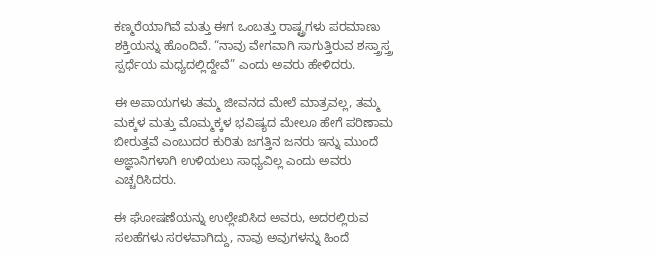ಕಣ್ಮರೆಯಾಗಿವೆ ಮತ್ತು ಈಗ ಒಂಬತ್ತು ರಾಷ್ಟ್ರಗಳು ಪರಮಾಣು ಶಕ್ತಿಯನ್ನು ಹೊಂದಿವೆ. “ನಾವು ವೇಗವಾಗಿ ಸಾಗುತ್ತಿರುವ ಶಸ್ತ್ರಾಸ್ತ್ರ ಸ್ಪರ್ಧೆಯ ಮಧ್ಯದಲ್ಲಿದ್ದೇವೆ” ಎಂದು ಅವರು ಹೇಳಿದರು.

ಈ ಅಪಾಯಗಳು ತಮ್ಮ ಜೀವನದ ಮೇಲೆ ಮಾತ್ರವಲ್ಲ, ತಮ್ಮ ಮಕ್ಕಳ ಮತ್ತು ಮೊಮ್ಮಕ್ಕಳ ಭವಿಷ್ಯದ ಮೇಲೂ ಹೇಗೆ ಪರಿಣಾಮ ಬೀರುತ್ತವೆ ಎಂಬುದರ ಕುರಿತು ಜಗತ್ತಿನ ಜನರು ಇನ್ನು ಮುಂದೆ ಅಜ್ಞಾನಿಗಳಾಗಿ ಉಳಿಯಲು ಸಾಧ್ಯವಿಲ್ಲ ಎಂದು ಅವರು ಎಚ್ಚರಿಸಿದರು.

ಈ ಘೋಷಣೆಯನ್ನು ಉಲ್ಲೇಖಿಸಿದ ಅವರು, ಅದರಲ್ಲಿರುವ ಸಲಹೆಗಳು ಸರಳವಾಗಿದ್ದು, ನಾವು ಅವುಗಳನ್ನು ಹಿಂದೆ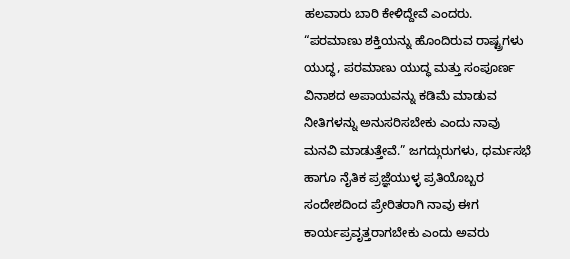ಹಲವಾರು ಬಾರಿ ಕೇಳಿದ್ದೇವೆ ಎಂದರು. “ಪರಮಾಣು ಶಕ್ತಿಯನ್ನು ಹೊಂದಿರುವ ರಾಷ್ಟ್ರಗಳು ಯುದ್ಧ, ಪರಮಾಣು ಯುದ್ಧ ಮತ್ತು ಸಂಪೂರ್ಣ ವಿನಾಶದ ಅಪಾಯವನ್ನು ಕಡಿಮೆ ಮಾಡುವ ನೀತಿಗಳನ್ನು ಅನುಸರಿಸಬೇಕು ಎಂದು ನಾವು ಮನವಿ ಮಾಡುತ್ತೇವೆ.” ಜಗದ್ಗುರುಗಳು, ಧರ್ಮಸಭೆ ಹಾಗೂ ನೈತಿಕ ಪ್ರಜ್ಞೆಯುಳ್ಳ ಪ್ರತಿಯೊಬ್ಬರ ಸಂದೇಶದಿಂದ ಪ್ರೇರಿತರಾಗಿ ನಾವು ಈಗ ಕಾರ್ಯಪ್ರವೃತ್ತರಾಗಬೇಕು ಎಂದು ಅವರು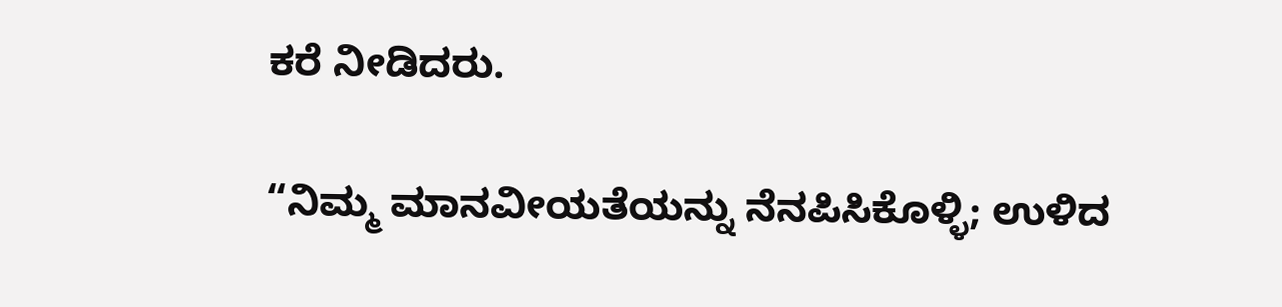ಕರೆ ನೀಡಿದರು.

“ನಿಮ್ಮ ಮಾನವೀಯತೆಯನ್ನು ನೆನಪಿಸಿಕೊಳ್ಳಿ; ಉಳಿದ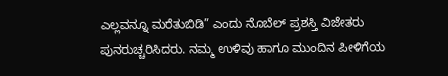ಎಲ್ಲವನ್ನೂ ಮರೆತುಬಿಡಿ” ಎಂದು ನೊಬೆಲ್ ಪ್ರಶಸ್ತಿ ವಿಜೇತರು ಪುನರುಚ್ಚರಿಸಿದರು. ನಮ್ಮ ಉಳಿವು ಹಾಗೂ ಮುಂದಿನ ಪೀಳಿಗೆಯ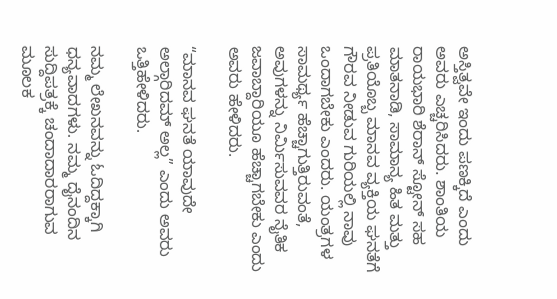ಅಸ್ತಿತ್ವವೇ ಇಂದು ಪಣಕ್ಕಿದೆ ಎಂದು ಅವರು ಎಚ್ಚರಿಸಿದರು. ಶಾಂತಿಯ ರಾಯಭಾರಿ ಶೆರಾನ್ ಸ್ಟೋನ್ ಸಹ ಮಾತನಾಡಿ, ಸಾಮಾನ್ಯ ಹಿತ ಮತ್ತು ಪ್ರತಿಯೊಬ್ಬ ಮಾನವ ವ್ಯಕ್ತಿಯ ಘನತೆಗೆ ಗೌರವ ನೀಡುವ ಗುರಿಯಲ್ಲಿ ನಾವು ಒಂದಾಗಬೇಕು ಎಂದರು. ಯಂತ್ರಗಳ ಸಾಮರ್ಥ್ಯ ಹೆಚ್ಚಾಗುತ್ತಿರುವಂತೆ, ಅವುಗಳನ್ನು ನಿರ್ಮಿಸುವವರ ನೈತಿಕ ಜವಾಬ್ದಾರಿಯೂ ಹೆಚ್ಚಾಗಬೇಕು ಎಂದು ಅವರು ಹೇಳಿದರು.

“ಮಾನವ ಘನತೆ ಯಾವುದೇ ಅಲ್ಗಾರಿದಮ್ ಅಲ್ಲ” ಎಂದು ಅವರು ಒತ್ತಿಹೇಳಿದರು.

ನಮ್ಮ ಲೇಖನವನ್ನು ಓದಿದ್ದಕ್ಕಾಗಿ ಧನ್ಯವಾದಗಳು. ನಮ್ಮ ದೈನಂದಿನ ಸುದ್ದಿಪತ್ರಕ್ಕೆ ಚಂದಾದಾರರಾಗುವ ಮೂಲಕ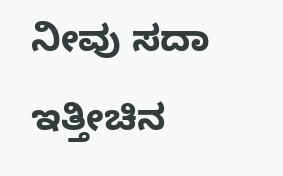ನೀವು ಸದಾ ಇತ್ತೀಚಿನ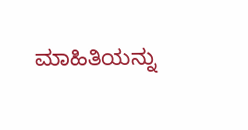ಮಾಹಿತಿಯನ್ನು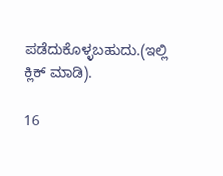ಪಡೆದುಕೊಳ್ಳಬಹುದು.(ಇಲ್ಲಿ ಕ್ಲಿಕ್ ಮಾಡಿ).

16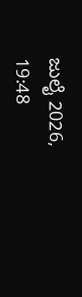ಜುಲೈ 2026, 19:48